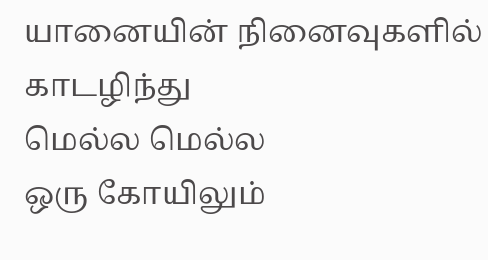யானையின் நினைவுகளில்
காடழிந்து
மெல்ல மெல்ல
ஒரு கோயிலும்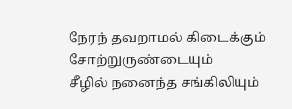நேரந் தவறாமல் கிடைக்கும் சோற்றுருண்டையும்
சீழில் நனைந்த சங்கிலியும்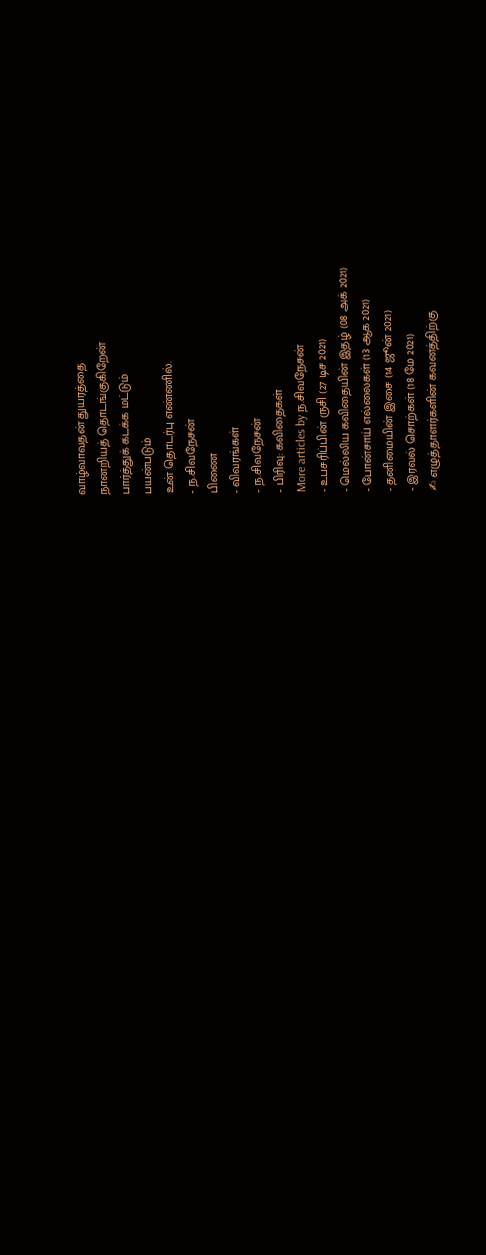வாழ்வாவதன் துயரத்தை
நானறியத் தொடங்குகிறேன்
பார்த்துக் கடக்க மட்டும்
பயன்படும்
உன் தொடர்பு எண்ணில்.
- ந.சிவநேசன்
பிணை
- விவரங்கள்
- ந.சிவநேசன்
- பிரிவு: கவிதைகள்
More articles by ந.சிவநேசன்
- உபசரிப்பின் ருசி (27 டிச 2021)
- மெல்லிய கவிதையின் இதழ் (08 அக் 2021)
- போன்சாய் எல்லைகள் (13 ஆக 2021)
- தனிமையின் இசை (14 ஜூன் 2021)
- இரவல் சொற்கள் (18 மே 2021)
✍ எழுத்தாளர்களின் கவனத்திற்கு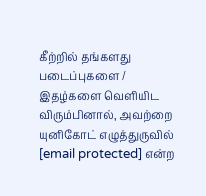கீற்றில் தங்களது படைப்புகளை / இதழ்களை வெளியிட விரும்பினால், அவற்றை யுனிகோட் எழுத்துருவில் [email protected] என்ற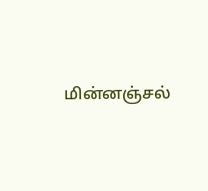மின்னஞ்சல்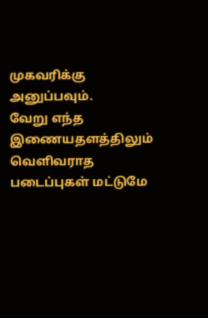முகவரிக்கு அனுப்பவும்.
வேறு எந்த இணையதளத்திலும் வெளிவராத படைப்புகள் மட்டுமே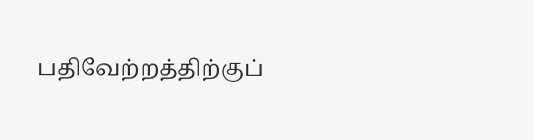பதிவேற்றத்திற்குப்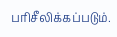பரிசீலிக்கப்படும்.